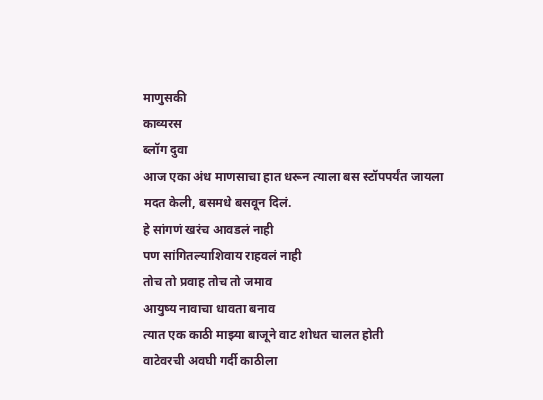माणुसकी
काव्यरस
ब्लॉग दुवा
आज एका अंध माणसाचा हात धरून त्याला बस स्टॉपपर्यंत जायला मदत केली, बसमधे बसवून दिलं.
हे सांगणं खरंच आवडलं नाही
पण सांगितल्याशिवाय राहवलं नाही
तोच तो प्रवाह तोच तो जमाव
आयुष्य नावाचा धावता बनाव
त्यात एक काठी माझ्या बाजूने वाट शोधत चालत होती
वाटेवरची अवघी गर्दी काठीला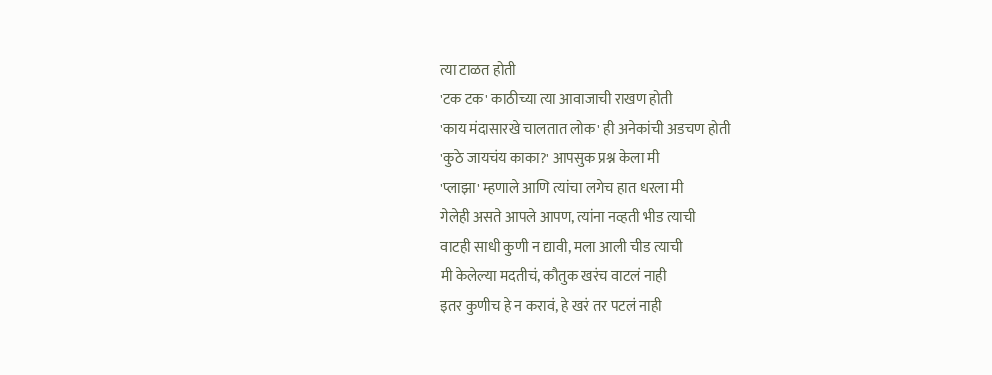त्या टाळत होती
'टक टक' काठीच्या त्या आवाजाची राखण होती
'काय मंदासारखे चालतात लोक' ही अनेकांची अडचण होती
'कुठे जायचंय काका?' आपसुक प्रश्न केला मी
'प्लाझा' म्हणाले आणि त्यांचा लगेच हात धरला मी
गेलेही असते आपले आपण, त्यांना नव्हती भीड त्याची
वाटही साधी कुणी न द्यावी, मला आली चीड त्याची
मी केलेल्या मदतीचं, कौतुक खरंच वाटलं नाही
इतर कुणीच हे न करावं, हे खरं तर पटलं नाही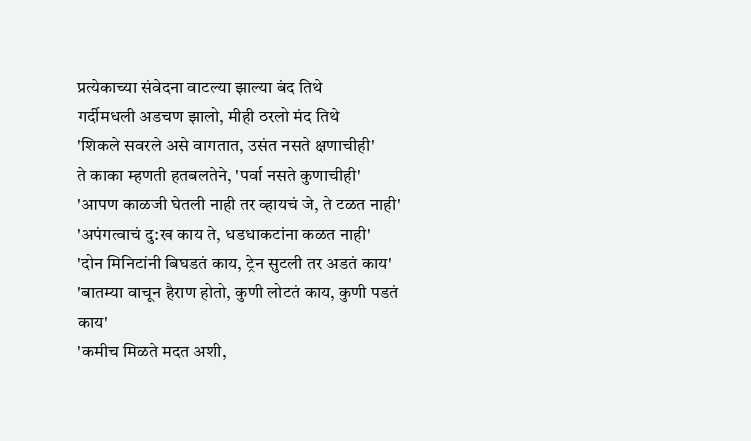प्रत्येकाच्या संवेदना वाटल्या झाल्या बंद तिथे
गर्दीमधली अडचण झालो, मीही ठरलो मंद तिथे
'शिकले सवरले असे वागतात, उसंत नसते क्षणाचीही'
ते काका म्हणती हतबलतेने, 'पर्वा नसते कुणाचीही'
'आपण काळजी घेतली नाही तर व्हायचं जे, ते टळत नाही'
'अपंगत्वाचं दु:ख काय ते, धडधाकटांना कळत नाही'
'दोन मिनिटांनी बिघडतं काय, ट्रेन सुटली तर अडतं काय'
'बातम्या वाचून हैराण होतो, कुणी लोटतं काय, कुणी पडतं काय'
'कमीच मिळते मदत अशी,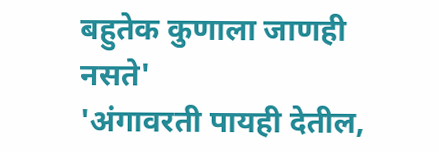बहुतेक कुणाला जाणही नसते'
'अंगावरती पायही देतील,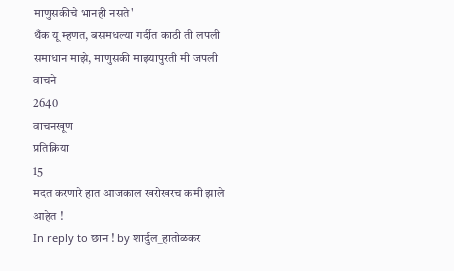माणुसकीचे भानही नसते'
थँक यू म्हणत, बसमधल्या गर्दीत काठी ती लपली
समाधान माझे, माणुसकी माझ्यापुरती मी जपली
वाचने
2640
वाचनखूण
प्रतिक्रिया
15
मदत करणारे हात आजकाल खरोखरच कमी झाले आहेत !
In reply to छान ! by शार्दुल_हातोळकर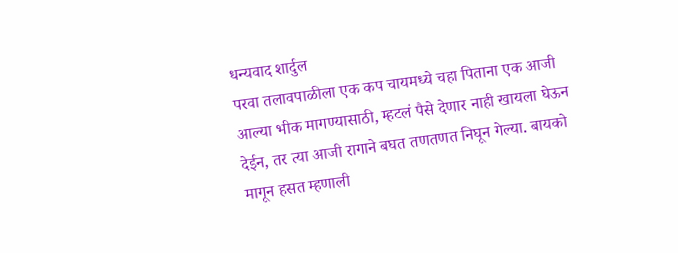धन्यवाद शार्दुल
परवा तलावपाळीला एक कप चायमध्ये चहा पिताना एक आजी आल्या भीक मागण्यासाठी, म्हटलं पैसे देणार नाही खायला घेऊन देईन, तर त्या आजी रागाने बघत तणतणत निघून गेल्या. बायको मागून हसत म्हणाली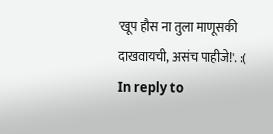'खूप हौस ना तुला माणूसकी दाखवायची, असंच पाहीजे!'. :(
In reply to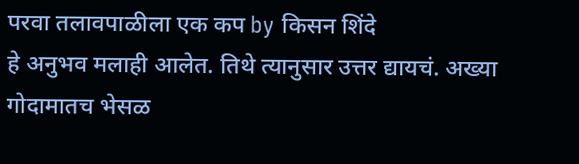परवा तलावपाळीला एक कप by किसन शिंदे
हे अनुभव मलाही आलेत. तिथे त्यानुसार उत्तर द्यायचं. अख्या गोदामातच भेसळ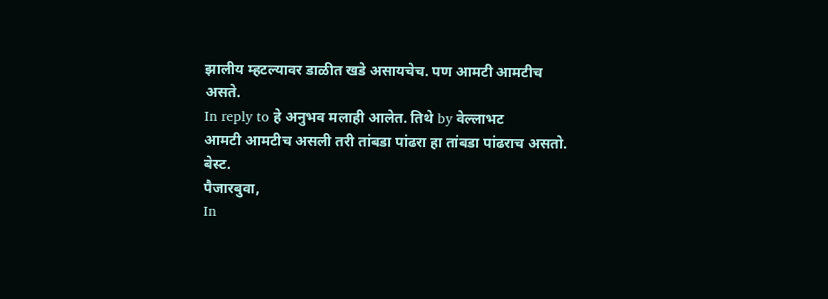झालीय म्हटल्यावर डाळीत खडे असायचेच. पण आमटी आमटीच असते.
In reply to हे अनुभव मलाही आलेत. तिथे by वेल्लाभट
आमटी आमटीच असली तरी तांबडा पांढरा हा तांबडा पांढराच असतो.
बेस्ट.
पैजारबुवा,
In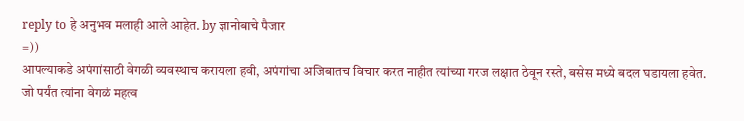reply to हे अनुभव मलाही आले आहेत. by ज्ञानोबाचे पैजार
=))
आपल्याकडे अपंगांसाठी वेगळी व्यवस्थाच करायला हवी, अपंगांचा अजिबातच विचार करत नाहीत त्यांच्या गरज लक्षात ठेवून रस्ते, बसेस मध्ये बदल घडायला हवेत. जो पर्यंत त्यांना वेगळं महत्व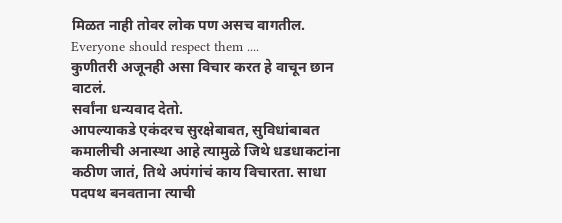मिळत नाही तोवर लोक पण असच वागतील. Everyone should respect them ....
कुणीतरी अजूनही असा विचार करत हे वाचून छान वाटलं.
सर्वांना धन्यवाद देतो.
आपल्याकडे एकंदरच सुरक्षेबाबत, सुविधांबाबत कमालीची अनास्था आहे त्यामुळे जिथे धडधाकटांना कठीण जातं, तिथे अपंगांचं काय विचारता. साधा पदपथ बनवताना त्याची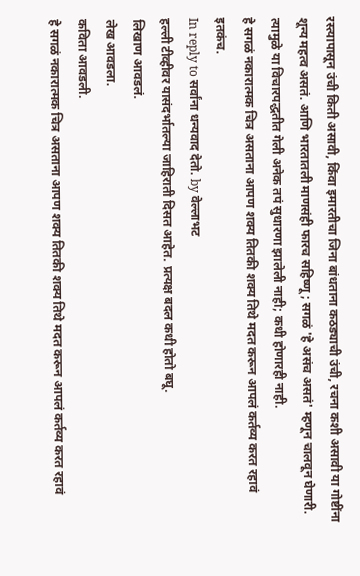रस्त्यापासून उंची किती असावी, किंवा इमारतीचा जिना बांधताना कठड्याची उंची, रचना कशी असावी या गोष्टींना शून्य महत्व असतं. आणि भारतातली माणसंही फारच सहिष्णू; सगळं 'हे असंच असतं' म्हणून चालवून घेणारी. त्यामुळे या विचारपद्धतीत गेली अनेक तपं सुधारणा झालेली नाही; कधी होणारही नाही.
हे सगळं नकारात्मक चित्र असताना आपण शक्य तितकी शक्य तिथे मदत करून आपलं कर्तव्य करत रहावं इतकंच.
In reply to सर्वांना धन्यवाद देतो. by वेल्लाभट
हल्ली टीव्हीवर यासंदर्भातल्या जाहिराती दिसत आहेत. प्रत्यक्ष बदल कधी होतो बघू.
लिखाण आवडलं.
लेख आवडला.
कविता आवडली.
हे सगळं नकारात्मक चित्र असताना आपण शक्य तितकी शक्य तिथे मदत करून आपलं कर्तव्य करत रहावं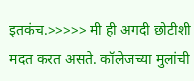इतकंच.>>>>> मी ही अगदी छोटीशी मदत करत असते. कॉलेजच्या मुलांची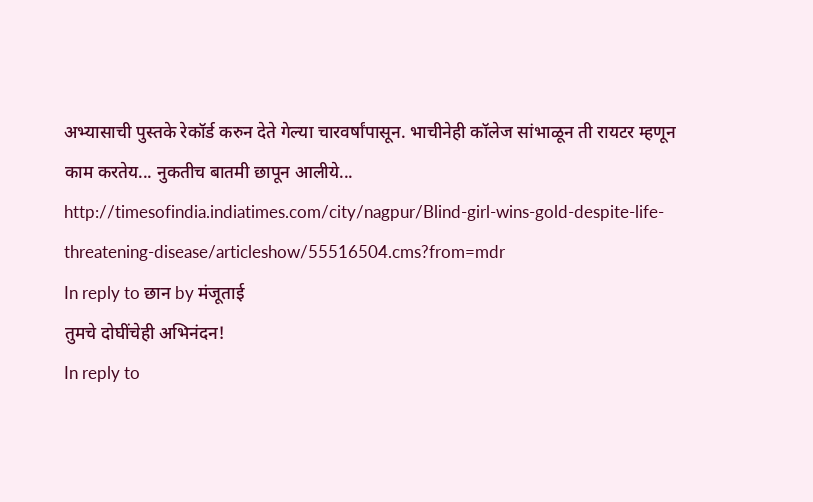अभ्यासाची पुस्तके रेकॉर्ड करुन देते गेल्या चारवर्षांपासून. भाचीनेही कॉलेज सांभाळून ती रायटर म्हणून काम करतेय... नुकतीच बातमी छापून आलीये...
http://timesofindia.indiatimes.com/city/nagpur/Blind-girl-wins-gold-despite-life-threatening-disease/articleshow/55516504.cms?from=mdr
In reply to छान by मंजूताई
तुमचे दोघींचेही अभिनंदन!
In reply to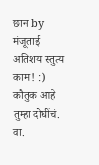छान by मंजूताई
अतिशय स्तुत्य काम! :) कौतुक आहे तुम्हा दोघींचं.
वा.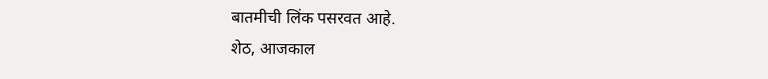बातमीची लिंक पसरवत आहे.
शेठ, आजकाल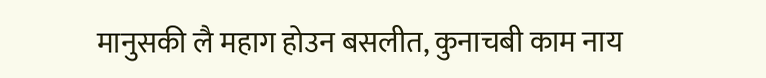मानुसकी लै महाग होउन बसलीत, कुनाचबी काम नाय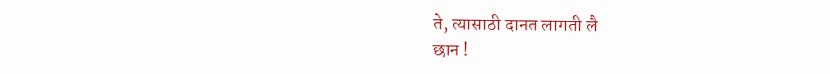ते, त्यासाठी दानत लागती लै
छान !